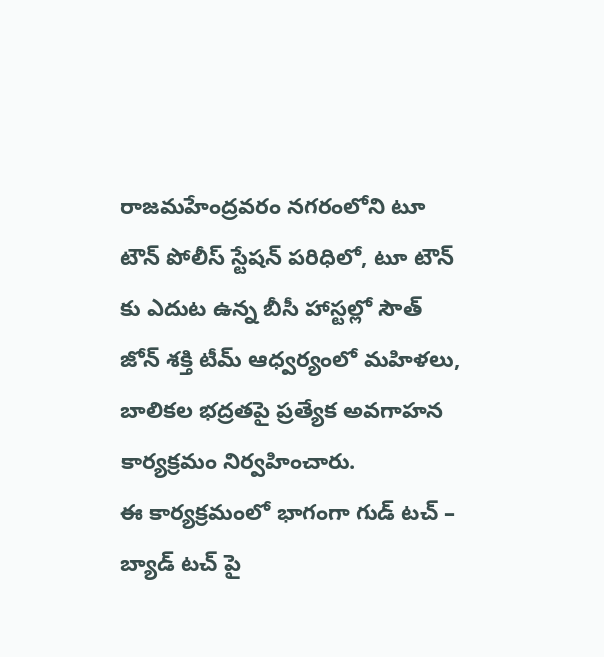రాజమహేంద్రవరం నగరంలోని టూ టౌన్ పోలీస్ స్టేషన్ పరిధిలో, టూ టౌన్ కు ఎదుట ఉన్న బీసీ హాస్టల్లో సౌత్ జోన్ శక్తి టీమ్ ఆధ్వర్యంలో మహిళలు, బాలికల భద్రతపై ప్రత్యేక అవగాహన కార్యక్రమం నిర్వహించారు.
ఈ కార్యక్రమంలో భాగంగా గుడ్ టచ్ – బ్యాడ్ టచ్ పై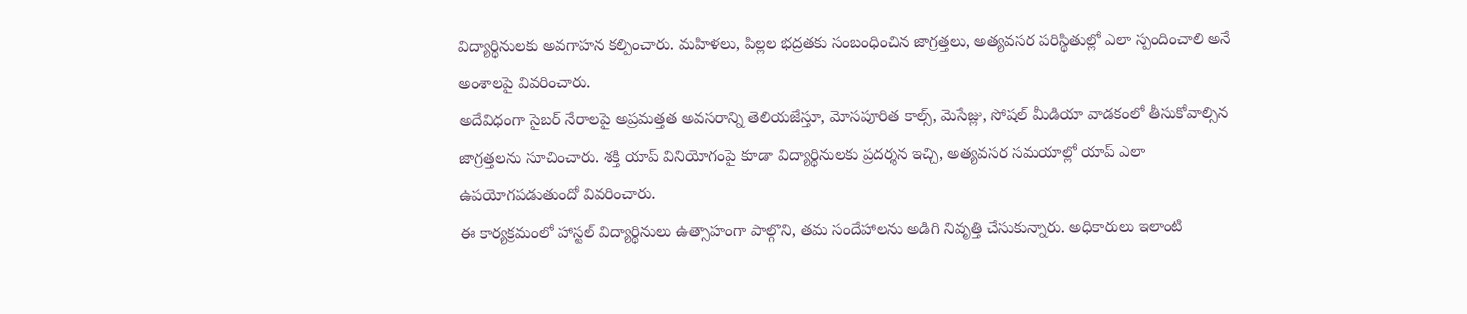విద్యార్థినులకు అవగాహన కల్పించారు. మహిళలు, పిల్లల భద్రతకు సంబంధించిన జాగ్రత్తలు, అత్యవసర పరిస్థితుల్లో ఎలా స్పందించాలి అనే అంశాలపై వివరించారు.
అదేవిధంగా సైబర్ నేరాలపై అప్రమత్తత అవసరాన్ని తెలియజేస్తూ, మోసపూరిత కాల్స్, మెసేజ్లు, సోషల్ మీడియా వాడకంలో తీసుకోవాల్సిన జాగ్రత్తలను సూచించారు. శక్తి యాప్ వినియోగంపై కూడా విద్యార్థినులకు ప్రదర్శన ఇచ్చి, అత్యవసర సమయాల్లో యాప్ ఎలా ఉపయోగపడుతుందో వివరించారు.
ఈ కార్యక్రమంలో హాస్టల్ విద్యార్థినులు ఉత్సాహంగా పాల్గొని, తమ సందేహాలను అడిగి నివృత్తి చేసుకున్నారు. అధికారులు ఇలాంటి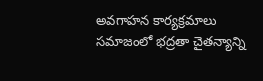అవగాహన కార్యక్రమాలు సమాజంలో భద్రతా చైతన్యాన్ని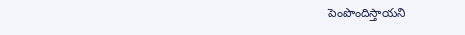పెంపొందిస్తాయని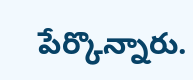పేర్కొన్నారు.